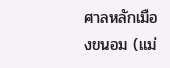ศาลหลักเมืองขนอม (แม่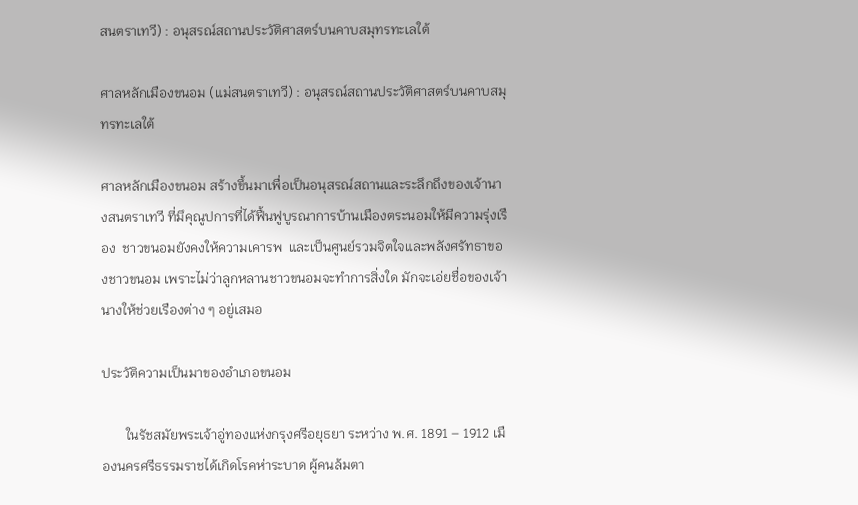สนตราเทวี) : อนุสรณ์สถานประวัติศาสตร์บนคาบสมุทรทะเลใต้

ศาลหลักเมืองขนอม (แม่สนตราเทวี) : อนุสรณ์สถานประวัติศาสตร์บนคาบสมุทรทะเลใต้

ศาลหลักเมืองขนอม สร้างขึ้นมาเพื่อเป็นอนุสรณ์สถานและระลึกถึงของเจ้านางสนตราเทวี ที่มึคุณูปการที่ได้ฟื้นฟูบูรณาการบ้านเมืองตระนอมให้มีความรุ่งเรือง  ชาวขนอมยังคงให้ความเคารพ  และเป็นศูนย์รวมจิตใจและพลังศรัทธาของชาวขนอม เพราะไม่ว่าลูกหลานชาวขนอมจะทำการสิ่งใด มักจะเอ่ยชื่อของเจ้านางให้ช่วยเรืองต่าง ๆ อยู่เสมอ

ประวัติความเป็นมาของอำเภอขนอม

       ในรัชสมัยพระเจ้าอู่ทองแห่งกรุงศรีอยุธยา ระหว่าง พ.ศ. 1891 – 1912 เมืองนครศรีธรรมราชได้เกิดโรคห่าระบาด ผู้คนล้มตา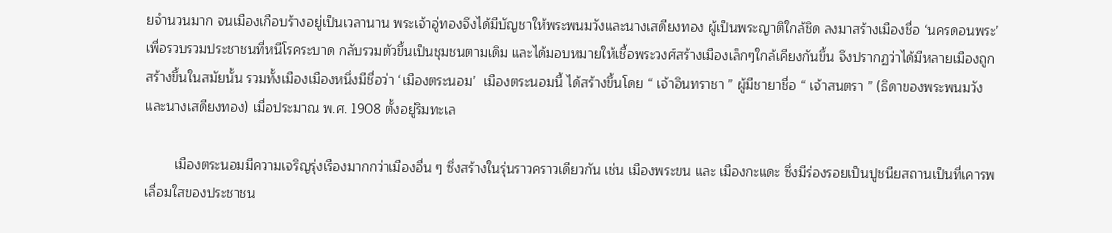ยจำนวนมาก จนเมืองเกือบร้างอยู่เป็นเวลานาน พระเจ้าอู่ทองจึงได้มีบัญชาให้พระพนมวังและนางเสดียงทอง ผู้เป็นพระญาติใกล้ชิด ลงมาสร้างเมืองชื่อ ‘นครดอนพระ’ เพื่อรวบรวมประชาชนที่หนีโรคระบาด กลับรวมตัวขึ้นเป็นชุมชนตามเดิม และได้มอบหมายให้เชื้อพระวงศ์สร้างเมืองเล็กๆใกล้เคียงกันขึ้น จึงปรากฏว่าได้มีหลายเมืองถูกสร้างขึ้นในสมัยนั้น รวมทั้งเมืองเมืองหนึ่งมีชื่อว่า ‘เมืองตระนอม’  เมืองตระนอมนี้ ได้สร้างขึ้นโดย “ เจ้าอินทราชา ” ผู้มีชายาชื่อ “ เจ้าสนตรา ” (ธิดาของพระพนมวังและนางเสดียงทอง) เมื่อประมาณ พ.ศ. 1908 ตั้งอยู่ริมทะเล

        เมืองตระนอมมีความเจริญรุ่งเรืองมากกว่าเมืองอื่น ๆ ซึ่งสร้างในรุ่นราวคราวเดียวกัน เช่น เมืองพระขน และ เมืองกะแดะ ซึ่งมีร่องรอยเป็นปูชนียสถานเป็นที่เคารพเลื่อมใสของประชาชน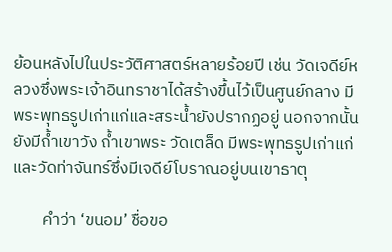ย้อนหลังไปในประวัติศาสตร์หลายร้อยปี เช่น วัดเจดีย์หลวงซึ่งพระเจ้าอินทราชาได้สร้างขึ้นไว้เป็นศูนย์กลาง มีพระพุทธรูปเก่าแก่และสระน้ำยังปรากฏอยู่ นอกจากนั้นยังมีถ้ำเขาวัง ถ้ำเขาพระ วัดเตล็ด มีพระพุทธรูปเก่าแก่ และวัดท่าจันทร์ซึ่งมีเจดีย์โบราณอยู่บนเขาธาตุ

        คำว่า ‘ขนอม’ ชื่อขอ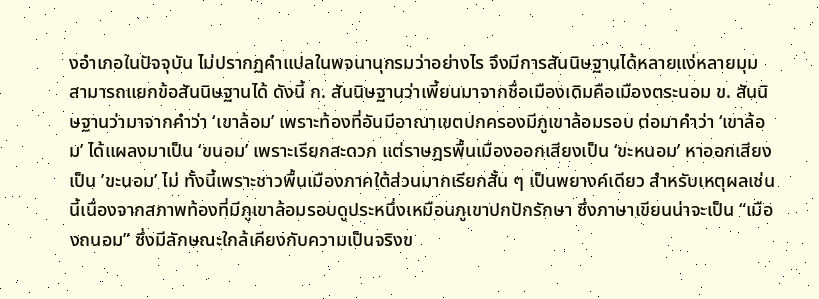งอำเภอในปัจจุบัน ไม่ปรากฏคำแปลในพจนานุกรมว่าอย่างไร จึงมีการสันนิษฐานได้หลายแง่หลายมุม สามารถแยกข้อสันนิษฐานได้ ดังนี้ ก. สันนิษฐานว่าเพี้ยนมาจากชื่อเมืองเดิมคือเมืองตระนอม ข. สันนิษฐานว่ามาจากคำว่า ‘เขาล้อม’ เพราะท้องที่อันมีอาณาเขตปกครองมีภูเขาล้อมรอบ ต่อมาคำว่า ‘เขาล้อม’ ได้แผลงมาเป็น ‘ขนอม’ เพราะเรียกสะดวก แต่ราษฎรพื้นเมืองออกเสียงเป็น ‘ขะหนอม’ หาออกเสียงเป็น ’ขะนอม’ ไม่ ทั้งนี้เพราะชาวพื้นเมืองภาคใต้ส่วนมากเรียกสั้น ๆ เป็นพยางค์เดียว สำหรับเหตุผลเช่นนี้เนื่องจากสภาพท้องที่มีภูเขาล้อมรอบดูประหนึ่งเหมือนภูเขาปกปักรักษา ซึ่งภาษาเขียนน่าจะเป็น “เมืองถนอม” ซึ่งมีลักษณะใกล้เคียงกับความเป็นจริงข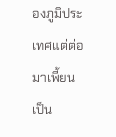องภูมิประเทศแต่ต่อมาเพี้ยนเป็น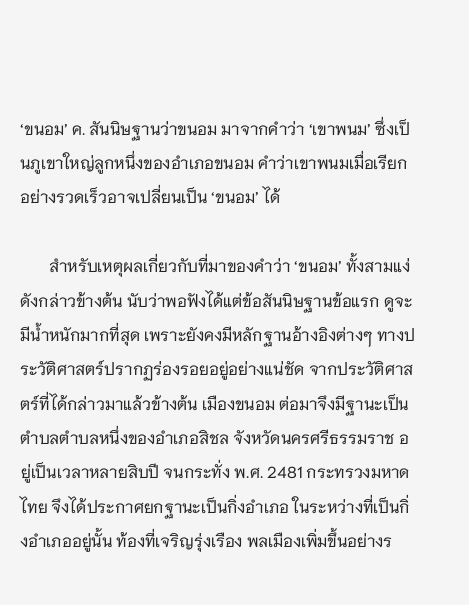‘ขนอม’ ค. สันนิษฐานว่าขนอม มาจากคำว่า ‘เขาพนม’ ซึ่งเป็นภูเขาใหญ่ลูกหนึ่งของอำเภอขนอม คำว่าเขาพนมเมื่อเรียกอย่างรวดเร็วอาจเปลี่ยนเป็น ‘ขนอม’ ได้

       สำหรับเหตุผลเกี่ยวกับที่มาของคำว่า ‘ขนอม’ ทั้งสามแง่ดังกล่าวข้างต้น นับว่าพอฟังได้แต่ข้อสันนิษฐานข้อแรก ดูจะมีน้ำหนักมากที่สุด เพราะยังคงมีหลักฐานอ้างอิงต่างๆ ทางประวัติศาสตร์ปรากฏร่องรอยอยู่อย่างแน่ชัด จากประวัติศาสตร์ที่ได้กล่าวมาแล้วข้างต้น เมืองขนอม ต่อมาจึงมีฐานะเป็นตำบลตำบลหนึ่งของอำเภอสิชล จังหวัดนครศรีธรรมราช อยู่เป็นเวลาหลายสิบปี จนกระทั่ง พ.ศ. 2481 กระทรวงมหาดไทย จึงได้ประกาศยกฐานะเป็นกิ่งอำเภอ ในระหว่างที่เป็นกิ่งอำเภออยู่นั้น ท้องที่เจริญรุ่งเรือง พลเมืองเพิ่มขึ้นอย่างร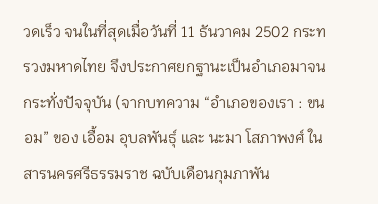วดเร็ว จนในที่สุดเมื่อวันที่ 11 ธันวาคม 2502 กระทรวงมหาดไทย จึงประกาศยกฐานะเป็นอำเภอมาจนกระทั่งปัจจุบัน (จากบทความ “อำเภอของเรา : ขนอม” ของ เอื้อม อุบลพันธุ์ และ นะมา โสภาพงศ์ ในสารนครศรีธรรมราช ฉบับเดือนกุมภาพัน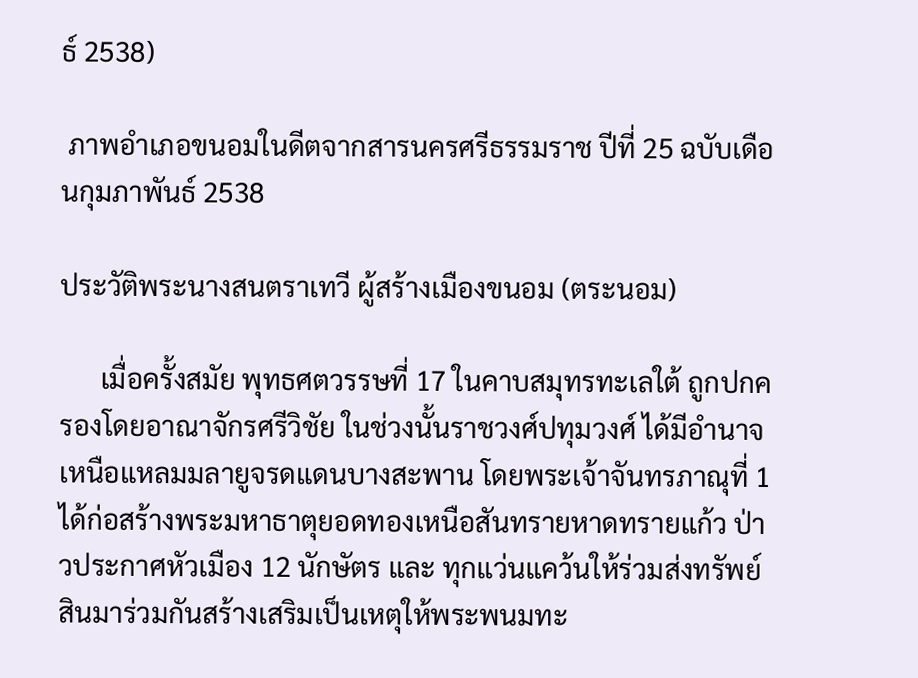ธ์ 2538)

 ภาพอำเภอขนอมในดีตจากสารนครศรีธรรมราช ปีที่ 25 ฉบับเดือนกุมภาพันธ์ 2538

ประวัติพระนางสนตราเทวี ผู้สร้างเมืองขนอม (ตระนอม)

      เมื่อครั้งสมัย พุทธศตวรรษที่ 17 ในคาบสมุทรทะเลใต้ ถูกปกครองโดยอาณาจักรศรีวิชัย ในช่วงนั้นราชวงศ์ปทุมวงศ์ ได้มีอำนาจเหนือแหลมมลายูจรดแดนบางสะพาน โดยพระเจ้าจันทรภาณุที่ 1 ได้ก่อสร้างพระมหาธาตุยอดทองเหนือสันทรายหาดทรายแก้ว ป่าวประกาศหัวเมือง 12 นักษัตร และ ทุกแว่นแคว้นให้ร่วมส่งทรัพย์สินมาร่วมกันสร้างเสริมเป็นเหตุให้พระพนมทะ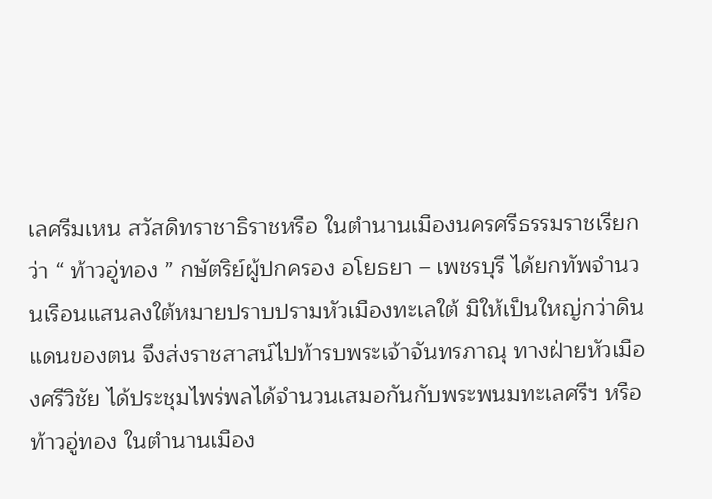เลศรีมเหน สวัสดิทราชาธิราชหรือ ในตำนานเมืองนครศรีธรรมราชเรียกว่า “ ท้าวอู่ทอง ” กษัตริย์ผู้ปกครอง อโยธยา – เพชรบุรี ได้ยกทัพจำนวนเรือนแสนลงใต้หมายปราบปรามหัวเมืองทะเลใต้ มิให้เป็นใหญ่กว่าดินแดนของตน จึงส่งราชสาสน์ไปท้ารบพระเจ้าจันทรภาณุ ทางฝ่ายหัวเมืองศรีวิชัย ได้ประชุมไพร่พลได้จำนวนเสมอกันกับพระพนมทะเลศรีฯ หรือ ท้าวอู่ทอง ในตำนานเมือง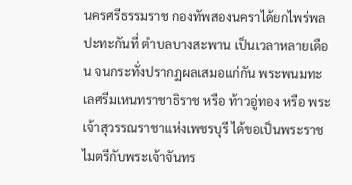นครศรีธรรมราช กองทัพสองนคราได้ยกไพร่พลปะทะกันที่ ตำบลบางสะพาน เป็นเวลาหลายเดือน จนกระทั่งปรากฏผลเสมอแก่กัน พระพนมทะเลศรีมเหนทราชาธิราช หรือ ท้าวอู่ทอง หรือ พระเจ้าสุวรรณราชาแห่งเพชรบุรี ได้ขอเป็นพระราชไมตรีกับพระเจ้าจันทร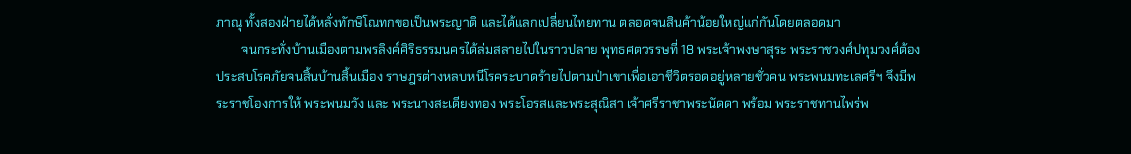ภาณุ ทั้งสองฝ่ายได้หลั่งทักษิโณทกขอเป็นพระญาติ และได้แลกเปลี่ยนไทยทาน ตลอดจนสินค้าน้อยใหญ่แก่กันโดยตลอดมา
        จนกระทั่งบ้านเมืองตามพรลิงค์ศิริธรรมนครได้ล่มสลายไปในราวปลาย พุทธศตวรรษที่ 18 พระเจ้าพงษาสุระ พระราชวงศ์ปทุมวงศ์ต้องประสบโรคภัยจนสิ้นบ้านสิ้นเมือง ราษฎรต่างหลบหนีโรคระบาดร้ายไปตามป่าเขาเพื่อเอาชีวิตรอดอยู่หลายชั่วคน พระพนมทะเลศรีฯ จึงมีพระราชโองการให้ พระพนมวัง และ พระนางสะเดียงทอง พระโอรสและพระสุณิสา เจ้าศรีราชาพระนัดดา พร้อม พระราชทานไพร่พ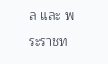ล และ พระราชท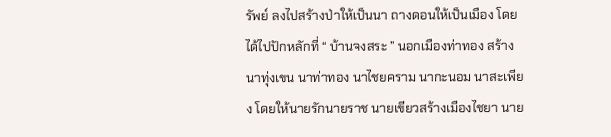รัพย์ ลงไปสร้างป่าให้เป็นนา ถางดอนให้เป็นเมือง โดยได้ไปปักหลักที่ “ บ้านจงสระ ” นอกเมืองท่าทอง สร้างนาทุ่งเขน นาท่าทอง นาไชยคราม นากะนอม นาสะเพียง โดยให้นายรักนายราช นายเขียวสร้างเมืองไชยา นาย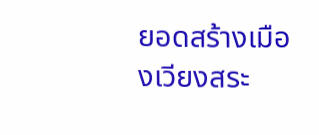ยอดสร้างเมืองเวียงสระ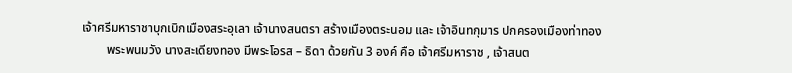เจ้าศรีมหาราชาบุกเบิกเมืองสระอุเลา เจ้านางสนตรา สร้างเมืองตระนอม และ เจ้าอินทกุมาร ปกครองเมืองท่าทอง
        พระพนมวัง นางสะเดียงทอง มีพระโอรส – ธิดา ด้วยกัน 3 องค์ คือ เจ้าศรีมหาราช , เจ้าสนต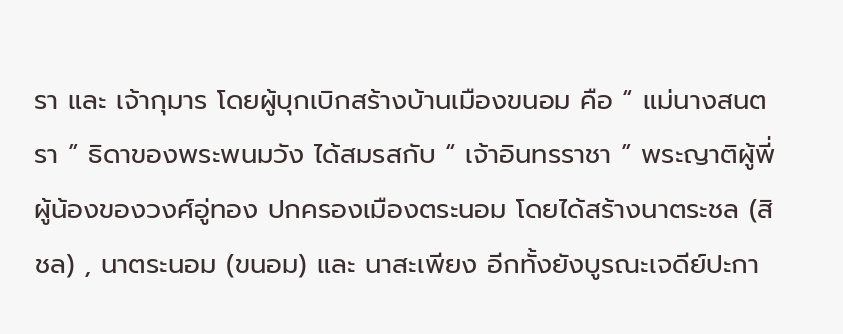รา และ เจ้ากุมาร โดยผู้บุกเบิกสร้างบ้านเมืองขนอม คือ “ แม่นางสนตรา ” ธิดาของพระพนมวัง ได้สมรสกับ “ เจ้าอินทรราชา ” พระญาติผู้พี่ผู้น้องของวงศ์อู่ทอง ปกครองเมืองตระนอม โดยได้สร้างนาตระชล (สิชล) , นาตระนอม (ขนอม) และ นาสะเพียง อีกทั้งยังบูรณะเจดีย์ปะกา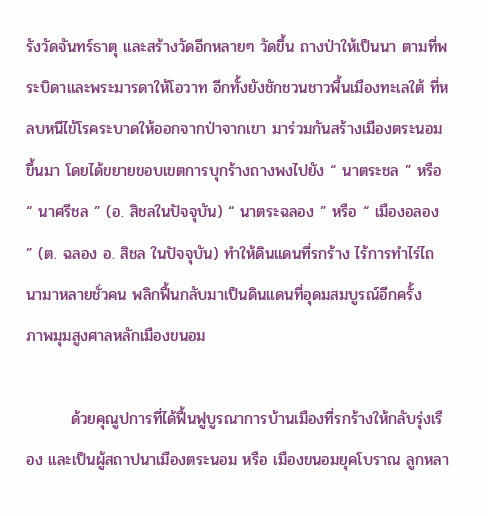รังวัดจันทร์ธาตุ และสร้างวัดอีกหลายๆ วัดขึ้น ถางป่าให้เป็นนา ตามที่พระบิดาและพระมารดาให้โอวาท อีกทั้งยังชักชวนชาวพื้นเมืองทะเลใต้ ที่หลบหนีไข้โรคระบาดให้ออกจากป่าจากเขา มาร่วมกันสร้างเมืองตระนอมขึ้นมา โดยได้ขยายขอบเขตการบุกร้างถางพงไปยัง “ นาตระชล ” หรือ “ นาศรีชล ” (อ. สิชลในปัจจุบัน) “ นาตระฉลอง ” หรือ “ เมืองอลอง ” (ต. ฉลอง อ. สิชล ในปัจจุบัน) ทำให้ดินแดนที่รกร้าง ไร้การทำไร่ไถนามาหลายชั่วคน พลิกฟื้นกลับมาเป็นดินแดนที่อุดมสมบูรณ์อีกครั้ง
ภาพมุมสูงศาลหลักเมืองขนอม

        ด้วยคุณูปการที่ได้ฟื้นฟูบูรณาการบ้านเมืองที่รกร้างให้กลับรุ่งเรือง และเป็นผู้สถาปนาเมืองตระนอม หรือ เมืองขนอมยุคโบราณ ลูกหลา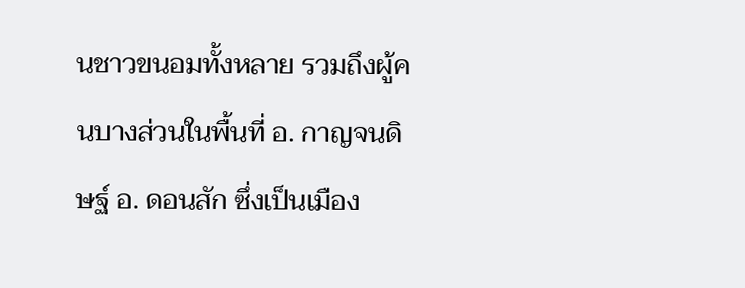นชาวขนอมทั้งหลาย รวมถึงผู้คนบางส่วนในพื้นที่ อ. กาญจนดิษฐ์ อ. ดอนสัก ซึ่งเป็นเมือง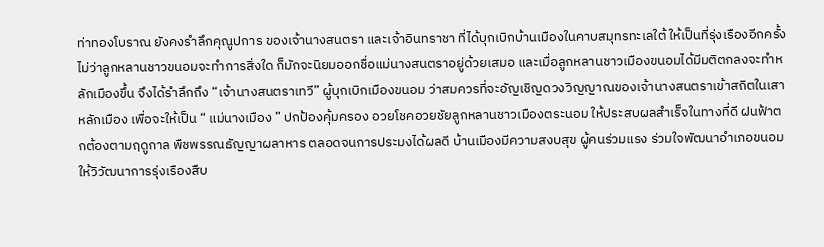ท่าทองโบราณ ยังคงรำลึกคุณูปการ ของเจ้านางสนตรา และเจ้าอินทราชา ที่ได้บุกเบิกบ้านเมืองในคาบสมุทรทะเลใต้ ให้เป็นที่รุ่งเรืองอีกครั้ง ไม่ว่าลูกหลานชาวขนอมจะทำการสิ่งใด ก็มักจะนิยมออกชื่อแม่นางสนตราอยู่ด้วยเสมอ และเมื่อลูกหลานชาวเมืองขนอมได้มีมติตกลงจะทำหลักเมืองขึ้น จึงได้รำลึกถึง “เจ้านางสนตราเทวี” ผู้บุกเบิกเมืองขนอม ว่าสมควรที่จะอัญเชิญดวงวิญญาณของเจ้านางสนตราเข้าสถิตในเสาหลักเมือง เพื่อจะให้เป็น “ แม่นางเมือง ” ปกป้องคุ้มครอง อวยโชคอวยชัยลูกหลานชาวเมืองตระนอม ให้ประสบผลสำเร็จในทางที่ดี ฝนฟ้าตกต้องตามฤดูกาล พืชพรรณธัญญาผลาหาร ตลอดจนการประมงได้ผลดี บ้านเมืองมีความสงบสุข ผู้คนร่วมแรง ร่วมใจพัฒนาอำเภอขนอมให้วิวัฒนาการรุ่งเรืองสืบ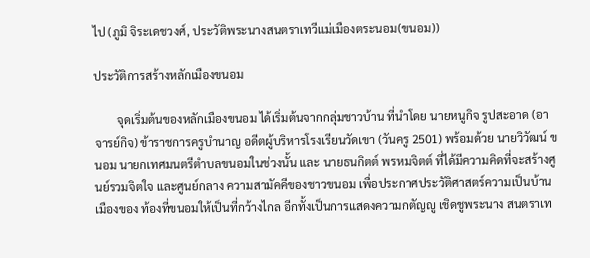ไป (ภูมิ จิระเดชวงศ์, ประวัติพระนางสนตราเทวีแม่เมืองตระนอม(ขนอม))

ประวัติการสร้างหลักเมืองขนอม

        จุดเริ่มต้นของหลักเมืองขนอม ได้เริ่มต้นจากกลุ่มชาวบ้าน ที่นําโดย นายหนูกิจ รูปสะอาด (อาจารย์กิจ) ข้าราชการครูบํานาญ อดีตผู้บริหารโรงเรียนวัดเขา (วันครู 2501) พร้อมด้วย นายวิวัฒน์ ขนอม นายกเทศมนตรีตําบลขนอมในช่วงนั้น และ นายธนกิตต์ พรหมจิตต์ ที่ได้มีความคิดที่จะสร้างศูนย์รวมจิตใจ และศูนย์กลาง ความสามัคคีของชาวขนอม เพื่อประกาศประวัติศาสตร์ความเป็นบ้านเมืองของ ท้องที่ขนอมให้เป็นที่กว้างไกล อีกทั้งเป็นการแสดงความกตัญญู เชิดชูพระนาง สนตราเท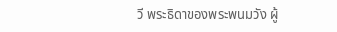วี พระธิดาของพระพนมวัง ผู้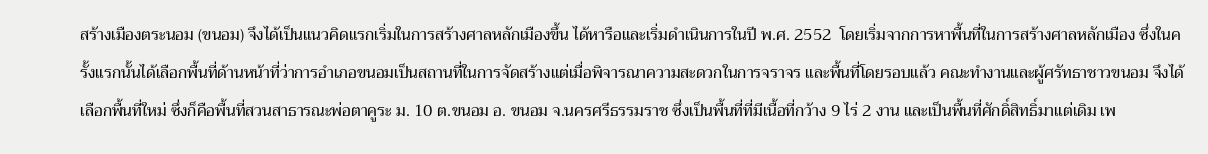สร้างเมืองตระนอม (ขนอม) จึงได้เป็นแนวคิดแรกเริ่มในการสร้างศาลหลักเมืองขึ้น ได้หารือและเริ่มดําเนินการในปี พ.ศ. 2552  โดยเริ่มจากการหาพื้นที่ในการสร้างศาลหลักเมือง ซึ่งในครั้งแรกนั้นได้เลือกพื้นที่ด้านหน้าที่ว่าการอําเภอขนอมเป็นสถานที่ในการจัดสร้างแต่เมื่อพิจารณาความสะดวกในการจราจร และพื้นที่โดยรอบแล้ว คณะทํางานและผู้ศรัทธาชาวขนอม จึงได้เลือกพื้นที่ใหม่ ซึ่งก็คือพื้นที่สวนสาธารณะพ่อตาคูระ ม. 10 ต.ขนอม อ. ขนอม จ.นครศรีธรรมราช ซึ่งเป็นพื้นที่ที่มีเนื้อที่กว้าง 9 ไร่ 2 งาน และเป็นพื้นที่ศักดิ์สิทธิ์มาแต่เดิม เพ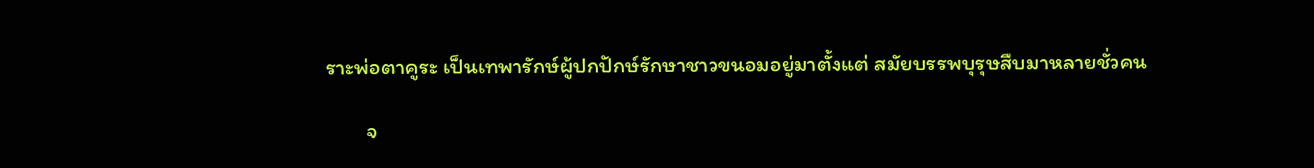ราะพ่อตาคูระ เป็นเทพารักษ์ผู้ปกปักษ์รักษาชาวขนอมอยู่มาตั้งแต่ สมัยบรรพบุรุษสืบมาหลายชั่วคน

        จ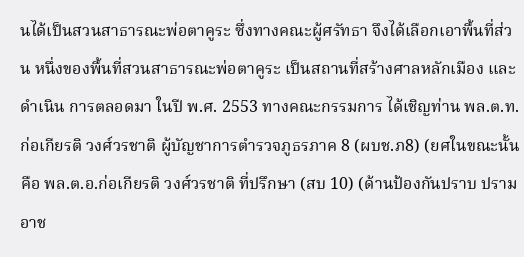นได้เป็นสวนสาธารณะพ่อตาคูระ ซึ่งทางคณะผู้ศรัทธา จึงได้เลือกเอาพื้นที่ส่วน หนึ่งของพื้นที่สวนสาธารณะพ่อตาคูระ เป็นสถานที่สร้างศาลหลักเมือง และดําเนิน การตลอดมา ในปี พ.ศ. 2553 ทางคณะกรรมการ ได้เชิญท่าน พล.ต.ท.ก่อเกียรติ วงศ์วรชาติ ผู้บัญชาการตํารวจภูธรภาค 8 (ผบช.ภ8) (ยศในขณะนั้นคือ พล.ต.อ.ก่อเกียรติ วงศ์วรชาติ ที่ปรึกษา (สบ 10) (ด้านป้องกันปราบ ปรามอาช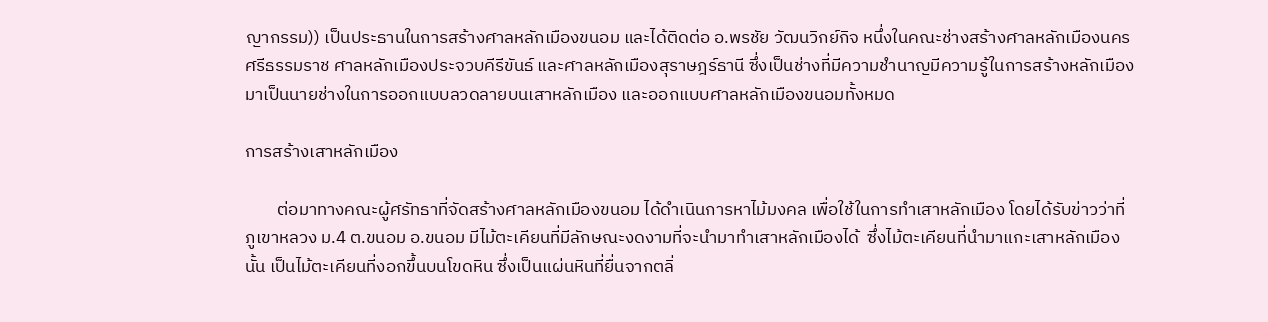ญากรรม)) เป็นประธานในการสร้างศาลหลักเมืองขนอม และได้ติดต่อ อ.พรชัย วัฒนวิกย์กิจ หนึ่งในคณะช่างสร้างศาลหลักเมืองนครศรีธรรมราช ศาลหลักเมืองประจวบคีรีขันธ์ และศาลหลักเมืองสุราษฎร์ธานี ซึ่งเป็นช่างที่มีความชํานาญมีความรู้ในการสร้างหลักเมือง มาเป็นนายช่างในการออกแบบลวดลายบนเสาหลักเมือง และออกแบบศาลหลักเมืองขนอมทั้งหมด

การสร้างเสาหลักเมือง

        ต่อมาทางคณะผู้ศรัทธาที่จัดสร้างศาลหลักเมืองขนอม ได้ดําเนินการหาไม้มงคล เพื่อใช้ในการทําเสาหลักเมือง โดยได้รับข่าวว่าที่ภูเขาหลวง ม.4 ต.ขนอม อ.ขนอม มีไม้ตะเคียนที่มีลักษณะงดงามที่จะนำมาทําเสาหลักเมืองได้  ซึ่งไม้ตะเคียนที่นํามาแกะเสาหลักเมืองนั้น เป็นไม้ตะเคียนที่งอกขึ้นบนโขดหิน ซึ่งเป็นแผ่นหินที่ยื่นจากตลิ่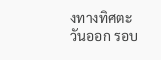งทางทิศตะวันออก รอบ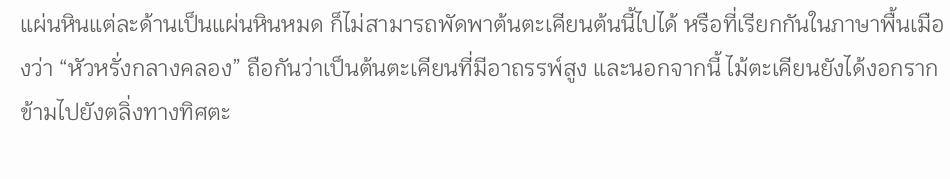แผ่นหินแต่ละด้านเป็นแผ่นหินหมด ก็ไม่สามารถพัดพาต้นตะเคียนต้นนี้ไปได้ หรือที่เรียกกันในภาษาพื้นเมืองว่า “หัวหรั่งกลางคลอง” ถือกันว่าเป็นต้นตะเคียนที่มีอาถรรพ์สูง และนอกจากนี้ ไม้ตะเคียนยังได้งอกรากข้ามไปยังตลิ่งทางทิศตะ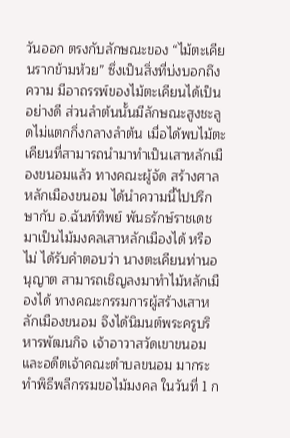วันออก ตรงกับลักษณะของ “ไม้ตะเคียนรากข้ามห้วย” ซึ่งเป็นสิ่งที่บ่งบอกถึงความ มีอาถรรพ์ของไม้ตะเคียนได้เป็นอย่างดี ส่วนลําต้นนั้นมีลักษณะสูงชะลูดไม่แตกกิ่งกลางลําต้น เมื่อได้พบไม้ตะเคียนที่สามารถนํามาทําเป็นเสาหลักเมืองขนอมแล้ว ทางคณะผู้จัด สร้างศาลหลักเมืองขนอม ได้นําความนี้ไปปรึกษากับ อ.ฉันท์ทิพย์ พันธรักษ์ราชเดช มาเป็นไม้มงคลเสาหลักเมืองได้ หรือไม่ ได้รับคำตอบว่า นางตะเคียนท่านอนุญาต สามารถเชิญลงมาทําไม้หลักเมืองได้ ทางคณะกรรมการผู้สร้างเสาหลักเมืองขนอม จึงได้นิมนต์พระครูบริหารพัฒนกิจ เจ้าอาวาสวัดเขาขนอม และอดีตเจ้าคณะตําบลขนอม มากระทําพิธีพลีกรรมขอไม้มงคล ในวันที่ 1 ก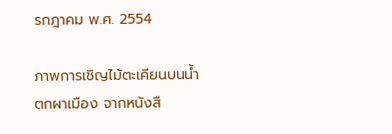รกฎาคม พ.ศ. 2554

ภาพการเชิญไม้ตะเคียนบนน้ำตกผาเมือง จากหนังสื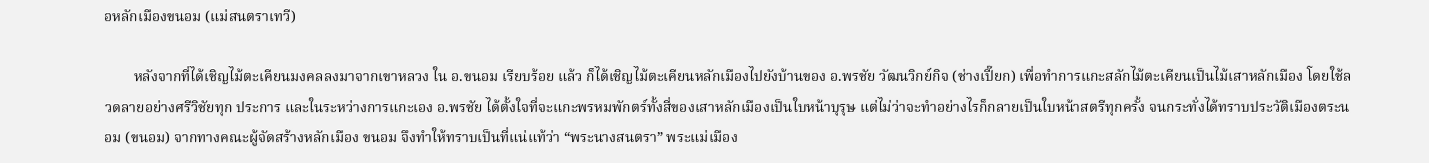อหลักเมืองขนอม (แม่สนตราเทวี)

        หลังจากที่ได้เชิญไม้ตะเคียนมงคลลงมาจากเขาหลวง ใน อ.ขนอม เรียบร้อย แล้ว ก็ได้เชิญไม้ตะเคียนหลักเมืองไปยังบ้านของ อ.พรชัย วัฒนวิกย์กิจ (ช่างเปี๊ยก) เพื่อทําการแกะสลักไม้ตะเคียนเป็นไม้เสาหลักเมือง โดยใช้ลวดลายอย่างศรีวิชัยทุก ประการ และในระหว่างการแกะเอง อ.พรชัย ได้ตั้งใจที่จะแกะพรหมพักตร์ทั้งสี่ของเสาหลักเมืองเป็นใบหน้าบุรุษ แต่ไม่ว่าจะทําอย่างไรก็กลายเป็นใบหน้าสตรีทุกครั้ง จนกระทั่งได้ทราบประวัติเมืองตระนอม (ขนอม) จากทางคณะผู้จัดสร้างหลักเมือง ขนอม จึงทําให้ทราบเป็นที่แน่แท้ว่า “พระนางสนตรา” พระแม่เมือง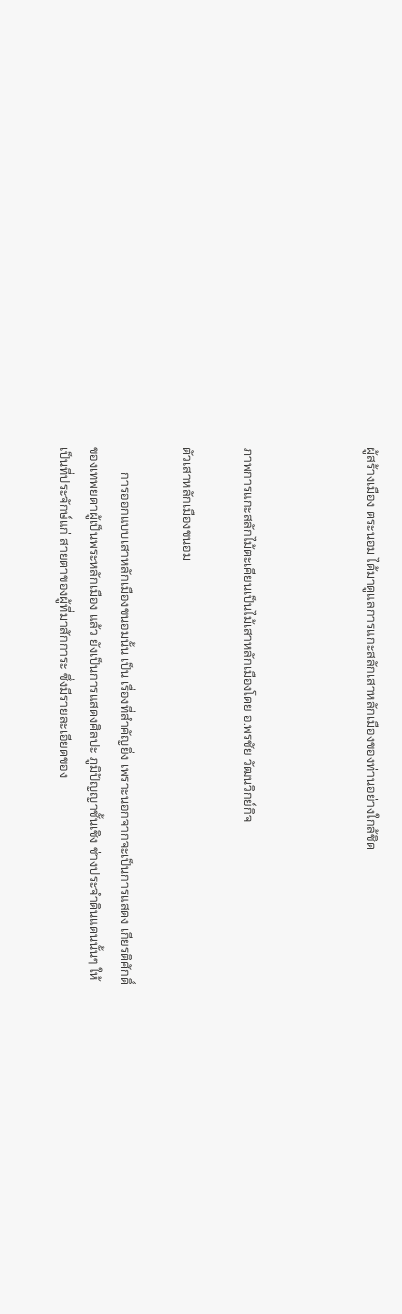ผู้สร้างเมือง ตระนอม ได้มาดูแลการแกะสลักเสาหลักเมืองของท่านอย่างใกล้ชิด



ภาพการแกะสลักไม้ตะเคียนเป็นไม้เสาหลักเมืองโดย อ.พรชัย วัฒนวิกย์กิจ

ตัวเสาหลักเมืองขนอม

        การออกแบบเสาหลักเมืองขนอมนั้น เป็น เรื่องที่สําคัญยิ่ง เพราะนอกจากจะเป็นการแสดง เกียรติศักดิ์ของเทพยดาผู้เป็นพระหลักเมือง แล้ว ยังเป็นการแสดงศิลปะ ภูมิปัญญาชั้นเชิง ช่างประจําดินแดนนั้นๆ ให้เป็นที่ประจักษ์แก่ สายตาของผู้ที่มาสักการะ ซึ่งมีรายละเอียดของ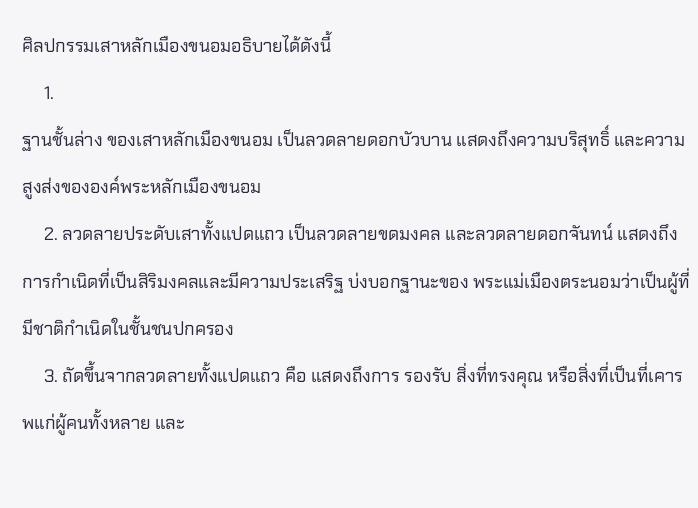ศิลปกรรมเสาหลักเมืองขนอมอธิบายได้ดังนี้
     1.
ฐานชั้นล่าง ของเสาหลักเมืองขนอม เป็นลวดลายดอกบัวบาน แสดงถึงความบริสุทธิ์ และความสูงส่งขององค์พระหลักเมืองขนอม
     2. ลวดลายประดับเสาทั้งแปดแถว เป็นลวดลายขดมงคล และลวดลายดอกจันทน์ แสดงถึงการกําเนิดที่เป็นสิริมงคลและมีความประเสริฐ บ่งบอกฐานะของ พระแม่เมืองตระนอมว่าเป็นผู้ที่มีชาติกําเนิดในชั้นชนปกครอง
     3. ถัดขึ้นจากลวดลายทั้งแปดแถว คือ แสดงถึงการ รองรับ สิ่งที่ทรงคุณ หรือสิ่งที่เป็นที่เคารพแก่ผู้คนทั้งหลาย และ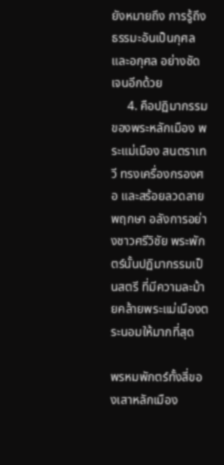ยังหมายถึง การรู้ถึง ธรรมะอันเป็นกุศล และอกุศล อย่างชัดเจนอีกด้วย
     4. คือปฏิมากรรมของพระหลักเมือง พระแม่เมือง สนตราเทวี ทรงเครื่องกรองศอ และสร้อยลวดลายพฤกษา อลังการอย่างชาวศรีวิชัย พระพักตร์นั้นปฏิมากรรมเป็นสตรี ที่มีความละม้ายคล้ายพระแม่เมืองตระนอมให้มากที่สุด

พรหมพักตร์ทั้งสี่ของเสาหลักเมือง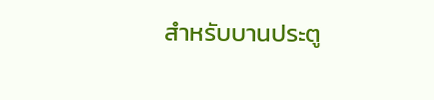สําหรับบานประตู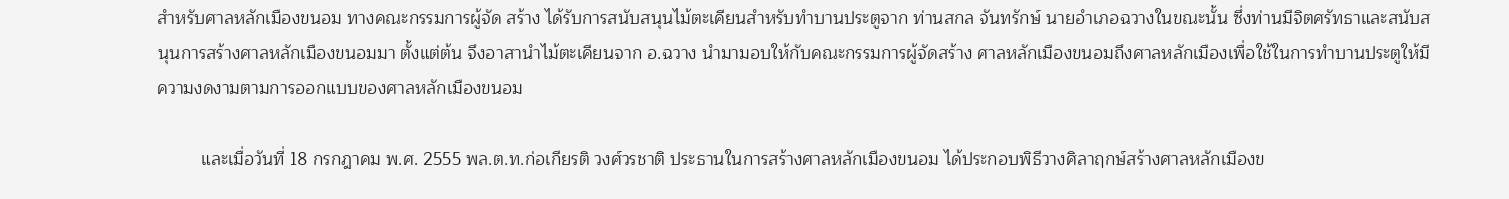สําหรับศาลหลักเมืองขนอม ทางคณะกรรมการผู้จัด สร้าง ได้รับการสนับสนุนไม้ตะเคียนสําหรับทําบานประตูจาก ท่านสกล จันทรักษ์ นายอําเภอฉวางในขณะนั้น ซึ่งท่านมีจิตศรัทธาและสนับสนุนการสร้างศาลหลักเมืองขนอมมา ตั้งแต่ต้น จึงอาสานําไม้ตะเคียนจาก อ.ฉวาง นํามามอบให้กับคณะกรรมการผู้จัดสร้าง ศาลหลักเมืองขนอมถึงศาลหลักเมืองเพื่อใช้ในการทําบานประตูให้มีความงดงามตามการออกแบบของศาลหลักเมืองขนอม

         และเมื่อวันที่ 18 กรกฎาคม พ.ศ. 2555 พล.ต.ท.ก่อเกียรติ วงศ์วรชาติ ประธานในการสร้างศาลหลักเมืองขนอม ได้ประกอบพิธีวางศิลาฤกษ์สร้างศาลหลักเมืองข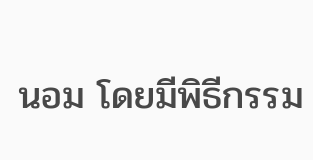นอม โดยมีพิธีกรรม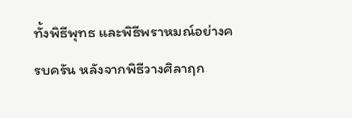ทั้งพิธีพุทธ และพิธีพราหมณ์อย่างครบครัน หลังจากพิธีวางศิลาฤก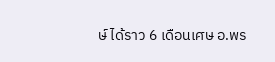ษ์ ได้ราว 6 เดือนเศษ อ.พร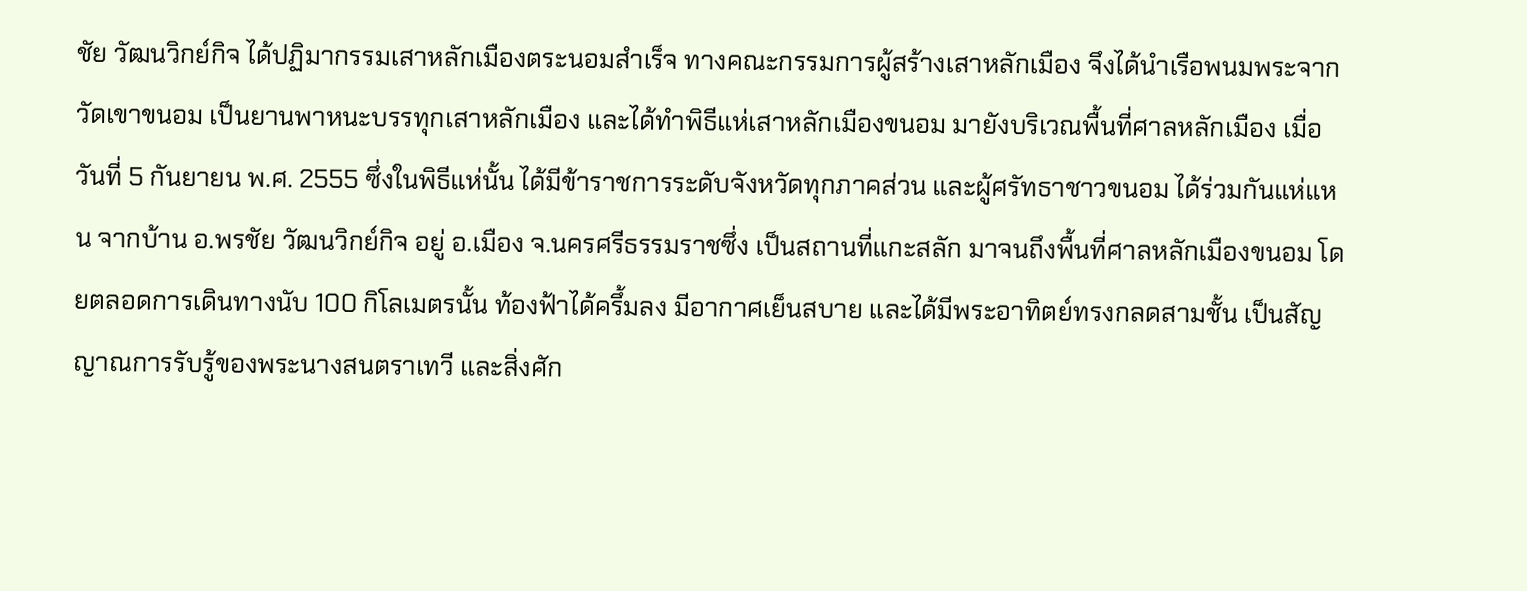ชัย วัฒนวิกย์กิจ ได้ปฏิมากรรมเสาหลักเมืองตระนอมสําเร็จ ทางคณะกรรมการผู้สร้างเสาหลักเมือง จึงได้นําเรือพนมพระจากวัดเขาขนอม เป็นยานพาหนะบรรทุกเสาหลักเมือง และได้ทําพิธีแห่เสาหลักเมืองขนอม มายังบริเวณพื้นที่ศาลหลักเมือง เมื่อวันที่ 5 กันยายน พ.ศ. 2555 ซึ่งในพิธีแห่นั้น ได้มีข้าราชการระดับจังหวัดทุกภาคส่วน และผู้ศรัทธาชาวขนอม ได้ร่วมกันแห่แหน จากบ้าน อ.พรชัย วัฒนวิกย์กิจ อยู่ อ.เมือง จ.นครศรีธรรมราชซึ่ง เป็นสถานที่แกะสลัก มาจนถึงพื้นที่ศาลหลักเมืองขนอม โดยตลอดการเดินทางนับ 100 กิโลเมตรนั้น ท้องฟ้าได้ครึ้มลง มีอากาศเย็นสบาย และได้มีพระอาทิตย์ทรงกลดสามชั้น เป็นสัญญาณการรับรู้ของพระนางสนตราเทวี และสิ่งศัก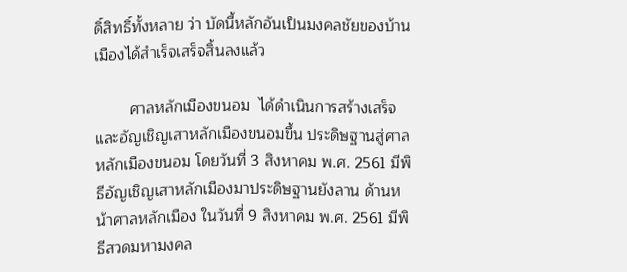ดิ์สิทธิ์ทั้งหลาย ว่า บัดนี้หลักอันเป็นมงคลชัยของบ้านเมืองได้สําเร็จเสร็จสิ้นลงแล้ว

        ศาลหลักเมืองขนอม  ได้ดําเนินการสร้างเสร็จและอัญเชิญเสาหลักเมืองขนอมขึ้น ประดิษฐานสู่ศาลหลักเมืองขนอม โดยวันที่ 3 สิงหาคม พ.ศ. 2561 มีพิธีอัญเชิญเสาหลักเมืองมาประดิษฐานยังลาน ด้านหน้าศาลหลักเมือง ในวันที่ 9 สิงหาคม พ.ศ. 2561 มีพิธีสวดมหามงคล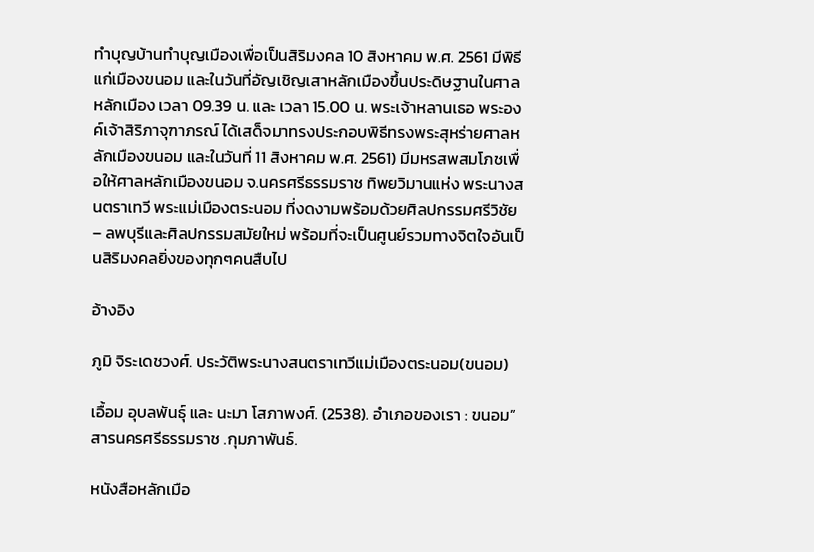ทําบุญบ้านทําบุญเมืองเพื่อเป็นสิริมงคล 10 สิงหาคม พ.ศ. 2561 มีพิธีแก่เมืองขนอม และในวันที่อัญเชิญเสาหลักเมืองขึ้นประดิษฐานในศาลหลักเมือง เวลา 09.39 น. และ เวลา 15.00 น. พระเจ้าหลานเธอ พระองค์เจ้าสิริภาจุฑาภรณ์ ได้เสด็จมาทรงประกอบพิธีทรงพระสุหร่ายศาลหลักเมืองขนอม และในวันที่ 11 สิงหาคม พ.ศ. 2561) มีมหรสพสมโภชเพื่อให้ศาลหลักเมืองขนอม จ.นครศรีธรรมราช ทิพยวิมานแห่ง พระนางสนตราเทวี พระแม่เมืองตระนอม ที่งดงามพร้อมด้วยศิลปกรรมศรีวิชัย – ลพบุรีและศิลปกรรมสมัยใหม่ พร้อมที่จะเป็นศูนย์รวมทางจิตใจอันเป็นสิริมงคลยิ่งของทุกๆคนสืบไป

อ้างอิง

ภูมิ จิระเดชวงศ์. ประวัติพระนางสนตราเทวีแม่เมืองตระนอม(ขนอม)

เอื้อม อุบลพันธุ์ และ นะมา โสภาพงศ์. (2538). อำเภอของเรา : ขนอม” สารนครศรีธรรมราช .กุมภาพันธ์.

หนังสือหลักเมือ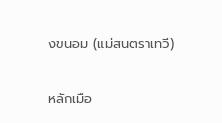งขนอม (แม่สนตราเทวี)

หลักเมือ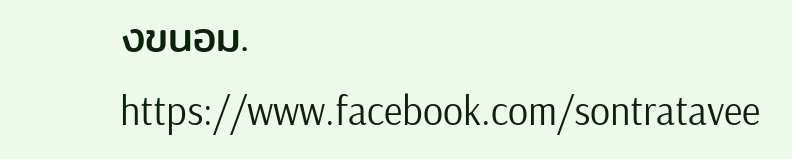งขนอม. https://www.facebook.com/sontratavee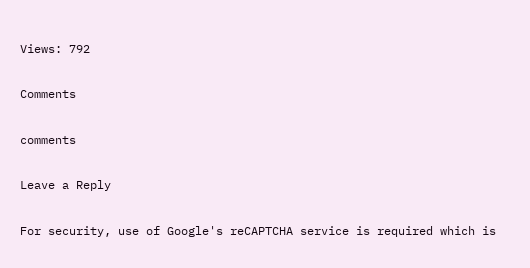Views: 792

Comments

comments

Leave a Reply

For security, use of Google's reCAPTCHA service is required which is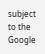subject to the Google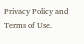Privacy Policy and Terms of Use.